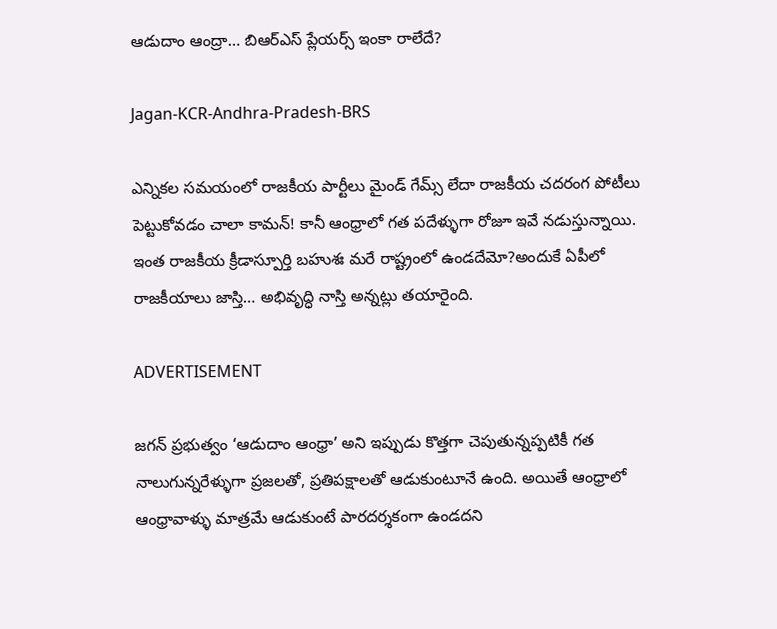ఆడుదాం ఆంద్రా… బిఆర్ఎస్ ప్లేయర్స్ ఇంకా రాలేదే?

Jagan-KCR-Andhra-Pradesh-BRS

ఎన్నికల సమయంలో రాజకీయ పార్టీలు మైండ్ గేమ్స్ లేదా రాజకీయ చదరంగ పోటీలు పెట్టుకోవడం చాలా కామన్! కానీ ఆంధ్రాలో గత పదేళ్ళుగా రోజూ ఇవే నడుస్తున్నాయి. ఇంత రాజకీయ క్రీడాస్పూర్తి బహుశః మరే రాష్ట్రంలో ఉండదేమో?అందుకే ఏపీలో రాజకీయాలు జాస్తి… అభివృద్ధి నాస్తి అన్నట్లు తయారైంది.

ADVERTISEMENT

జగన్‌ ప్రభుత్వం ‘ఆడుదాం ఆంధ్రా’ అని ఇప్పుడు కొత్తగా చెపుతున్నప్పటికీ గత నాలుగున్నరేళ్ళుగా ప్రజలతో, ప్రతిపక్షాలతో ఆడుకుంటూనే ఉంది. అయితే ఆంధ్రాలో ఆంధ్రావాళ్ళు మాత్రమే ఆడుకుంటే పారదర్శకంగా ఉండదని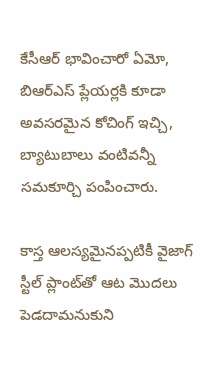కేసీఆర్‌ భావించారో ఏమో, బిఆర్ఎస్ ప్లేయర్లకి కూడా అవసరమైన కోచింగ్ ఇచ్చి, బ్యాటుబాలు వంటివన్నీ సమకూర్చి పంపించారు.

కాస్త ఆలస్యమైనప్పటికీ వైజాగ్ స్టీల్ ప్లాంట్‌తో ఆట మొదలు పెడదామనుకుని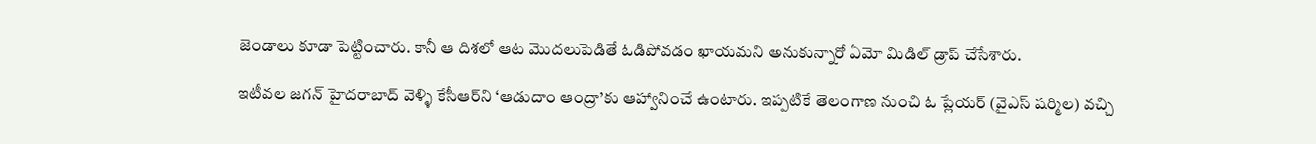జెండాలు కూడా పెట్టించారు. కానీ ఆ దిశలో ఆట మొదలుపెడితే ఓడిపోవడం ఖాయమని అనుకున్నారో ఏమో మిడిల్ డ్రాప్ చేసేశారు.

ఇటీవల జగన్‌ హైదరాబాద్‌ వెళ్ళి కేసీఆర్‌ని ‘ఆడుదాం ఆంద్రా’కు ఆహ్వానించే ఉంటారు. ఇప్పటికే తెలంగాణ నుంచి ఓ ప్లేయర్ (వైఎస్ షర్మిల) వచ్చి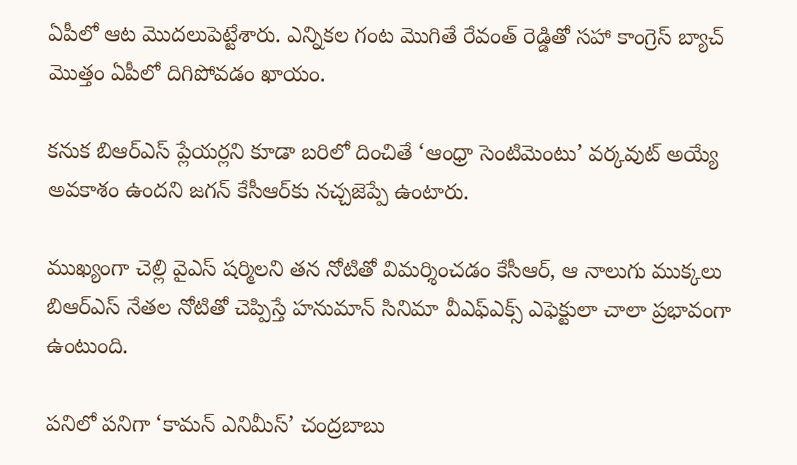ఏపీలో ఆట మొదలుపెట్టేశారు. ఎన్నికల గంట మొగితే రేవంత్‌ రెడ్డితో సహా కాంగ్రెస్‌ బ్యాచ్ మొత్తం ఏపీలో దిగిపోవడం ఖాయం.

కనుక బిఆర్ఎస్‌ ప్లేయర్లని కూడా బరిలో దించితే ‘ఆంధ్రా సెంటిమెంటు’ వర్కవుట్ అయ్యే అవకాశం ఉందని జగన్‌ కేసీఆర్‌కు నచ్చజెప్పే ఉంటారు.

ముఖ్యంగా చెల్లి వైఎస్ షర్మిలని తన నోటితో విమర్శించడం కేసీఆర్‌, ఆ నాలుగు ముక్కలు బిఆర్ఎస్‌ నేతల నోటితో చెప్పిస్తే హనుమాన్‌ సినిమా వీఎఫ్ఎక్స్ ఎఫెక్టులా చాలా ప్రభావంగా ఉంటుంది.

పనిలో పనిగా ‘కామన్ ఎనిమీస్’ చంద్రబాబు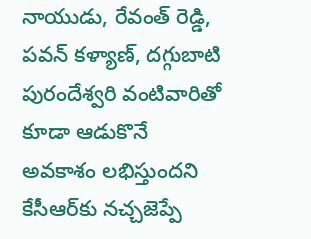నాయుడు, రేవంత్‌ రెడ్డి, పవన్‌ కళ్యాణ్‌, దగ్గుబాటి పురందేశ్వరి వంటివారితో కూడా ఆడుకొనే అవకాశం లభిస్తుందని కేసీఆర్‌కు నచ్చజెప్పే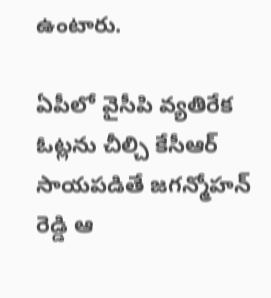ఉంటారు.

ఏపీలో వైసీపి వ్యతిరేక ఓట్లను చీల్చి కేసీఆర్‌ సాయపడితే జగన్మోహన్‌ రెడ్డి ఆ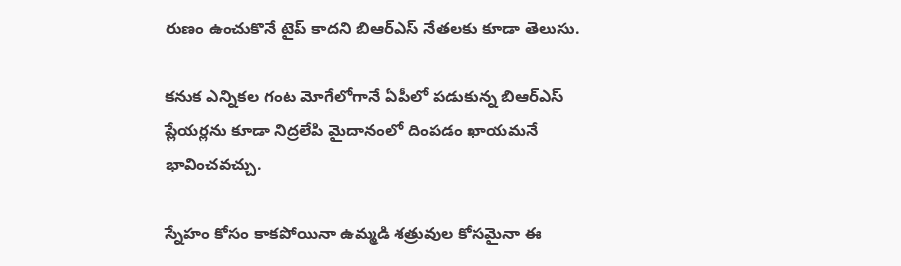రుణం ఉంచుకొనే టైప్ కాదని బిఆర్ఎస్‌ నేతలకు కూడా తెలుసు.

కనుక ఎన్నికల గంట మోగేలోగానే ఏపీలో పడుకున్న బిఆర్ఎస్‌ ప్లేయర్లను కూడా నిద్రలేపి మైదానంలో దింపడం ఖాయమనే భావించవచ్చు.

స్నేహం కోసం కాకపోయినా ఉమ్మడి శత్రువుల కోసమైనా ఈ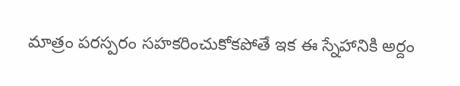మాత్రం పరస్పరం సహకరించుకోకపోతే ఇక ఈ స్నేహానికి అర్దం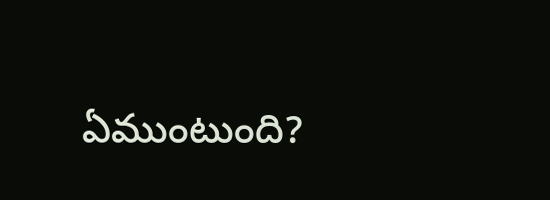ఏముంటుంది?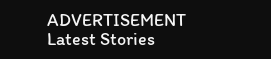ADVERTISEMENT
Latest Stories